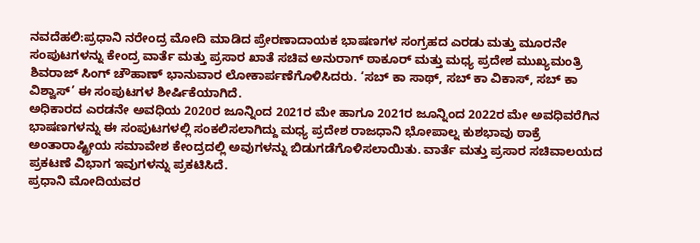ನವದೆಹಲಿ:ಪ್ರಧಾನಿ ನರೇಂದ್ರ ಮೋದಿ ಮಾಡಿದ ಪ್ರೇರಣಾದಾಯಕ ಭಾಷಣಗಳ ಸಂಗ್ರಹದ ಎರಡು ಮತ್ತು ಮೂರನೇ ಸಂಪುಟಗಳನ್ನು ಕೇಂದ್ರ ವಾರ್ತೆ ಮತ್ತು ಪ್ರಸಾರ ಖಾತೆ ಸಚಿವ ಅನುರಾಗ್ ಠಾಕೂರ್ ಮತ್ತು ಮಧ್ಯ ಪ್ರದೇಶ ಮುಖ್ಯಮಂತ್ರಿ ಶಿವರಾಜ್ ಸಿಂಗ್ ಚೌಹಾಣ್ ಭಾನುವಾರ ಲೋಕಾರ್ಪಣೆಗೊಳಿಸಿದರು. ‘ಸಬ್ ಕಾ ಸಾಥ್, ಸಬ್ ಕಾ ವಿಕಾಸ್, ಸಬ್ ಕಾ ವಿಶ್ವಾಸ್’ ಈ ಸಂಪುಟಗಳ ಶೀರ್ಷಿಕೆಯಾಗಿದೆ.
ಅಧಿಕಾರದ ಎರಡನೇ ಅವಧಿಯ 2020ರ ಜೂನ್ನಿಂದ 2021ರ ಮೇ ಹಾಗೂ 2021ರ ಜೂನ್ನಿಂದ 2022ರ ಮೇ ಅವಧಿವರೆಗಿನ ಭಾಷಣಗಳನ್ನು ಈ ಸಂಪುಟಗಳಲ್ಲಿ ಸಂಕಲಿಸಲಾಗಿದ್ದು ಮಧ್ಯ ಪ್ರದೇಶ ರಾಜಧಾನಿ ಭೋಪಾಲ್ನ ಕುಶಭಾವು ಠಾಕ್ರೆ ಅಂತಾರಾಷ್ಟ್ರೀಯ ಸಮಾವೇಶ ಕೇಂದ್ರದಲ್ಲಿ ಅವುಗಳನ್ನು ಬಿಡುಗಡೆಗೊಳಿಸಲಾಯಿತು. ವಾರ್ತೆ ಮತ್ತು ಪ್ರಸಾರ ಸಚಿವಾಲಯದ ಪ್ರಕಟಣೆ ವಿಭಾಗ ಇವುಗಳನ್ನು ಪ್ರಕಟಿಸಿದೆ.
ಪ್ರಧಾನಿ ಮೋದಿಯವರ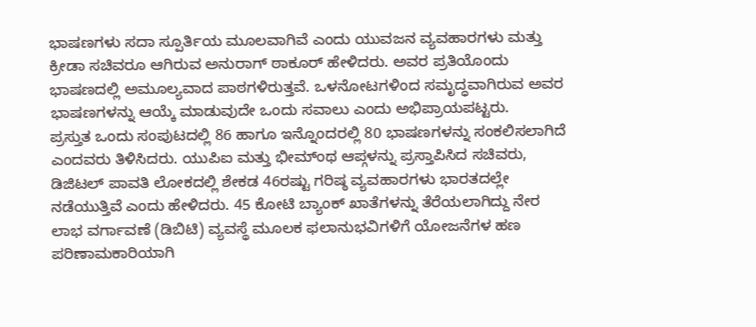ಭಾಷಣಗಳು ಸದಾ ಸ್ಪೂರ್ತಿಯ ಮೂಲವಾಗಿವೆ ಎಂದು ಯುವಜನ ವ್ಯವಹಾರಗಳು ಮತ್ತು ಕ್ರೀಡಾ ಸಚಿವರೂ ಆಗಿರುವ ಅನುರಾಗ್ ಠಾಕೂರ್ ಹೇಳಿದರು. ಅವರ ಪ್ರತಿಯೊಂದು ಭಾಷಣದಲ್ಲಿ ಅಮೂಲ್ಯವಾದ ಪಾಠಗಳಿರುತ್ತವೆ. ಒಳನೋಟಗಳಿಂದ ಸಮೃದ್ಧವಾಗಿರುವ ಅವರ ಭಾಷಣಗಳನ್ನು ಆಯ್ಕೆ ಮಾಡುವುದೇ ಒಂದು ಸವಾಲು ಎಂದು ಅಭಿಪ್ರಾಯಪಟ್ಟರು.
ಪ್ರಸ್ತುತ ಒಂದು ಸಂಪುಟದಲ್ಲಿ 86 ಹಾಗೂ ಇನ್ನೊಂದರಲ್ಲಿ 80 ಭಾಷಣಗಳನ್ನು ಸಂಕಲಿಸಲಾಗಿದೆ ಎಂದವರು ತಿಳಿಸಿದರು. ಯುಪಿಐ ಮತ್ತು ಭೀಮ್ಂಥ ಆಪ್ಗಳನ್ನು ಪ್ರಸ್ತಾಪಿಸಿದ ಸಚಿವರು, ಡಿಜಿಟಲ್ ಪಾವತಿ ಲೋಕದಲ್ಲಿ ಶೇಕಡ 46ರಷ್ಟು ಗರಿಷ್ಠ ವ್ಯವಹಾರಗಳು ಭಾರತದಲ್ಲೇ ನಡೆಯುತ್ತಿವೆ ಎಂದು ಹೇಳಿದರು. 45 ಕೋಟಿ ಬ್ಯಾಂಕ್ ಖಾತೆಗಳನ್ನು ತೆರೆಯಲಾಗಿದ್ದು ನೇರ ಲಾಭ ವರ್ಗಾವಣೆ (ಡಿಬಿಟಿ) ವ್ಯವಸ್ಥೆ ಮೂಲಕ ಫಲಾನುಭವಿಗಳಿಗೆ ಯೋಜನೆಗಳ ಹಣ ಪರಿಣಾಮಕಾರಿಯಾಗಿ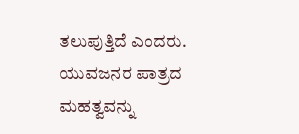ತಲುಪುತ್ತಿದೆ ಎಂದರು.
ಯುವಜನರ ಪಾತ್ರದ ಮಹತ್ವವನ್ನು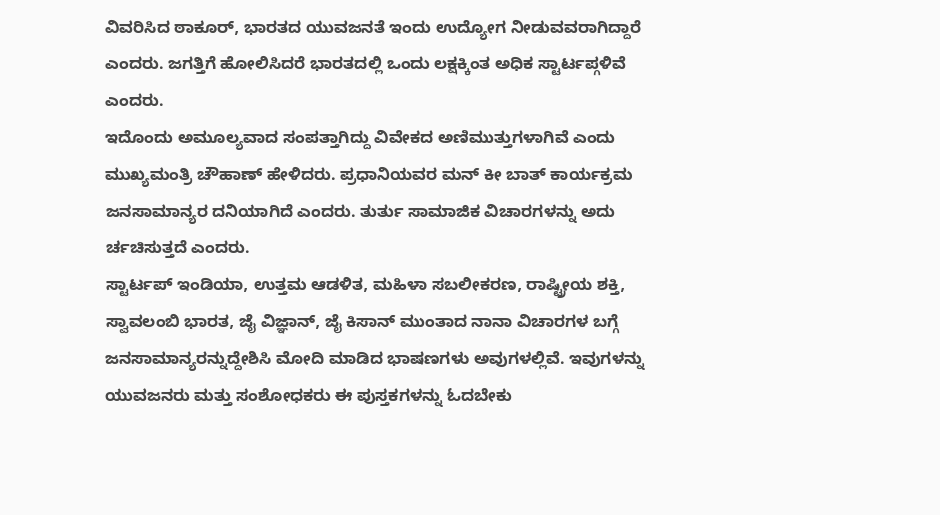ವಿವರಿಸಿದ ಠಾಕೂರ್, ಭಾರತದ ಯುವಜನತೆ ಇಂದು ಉದ್ಯೋಗ ನೀಡುವವರಾಗಿದ್ದಾರೆ ಎಂದರು. ಜಗತ್ತಿಗೆ ಹೋಲಿಸಿದರೆ ಭಾರತದಲ್ಲಿ ಒಂದು ಲಕ್ಷಕ್ಕಿಂತ ಅಧಿಕ ಸ್ಟಾರ್ಟಪ್ಗಳಿವೆ ಎಂದರು.
ಇದೊಂದು ಅಮೂಲ್ಯವಾದ ಸಂಪತ್ತಾಗಿದ್ದು ವಿವೇಕದ ಅಣಿಮುತ್ತುಗಳಾಗಿವೆ ಎಂದು ಮುಖ್ಯಮಂತ್ರಿ ಚೌಹಾಣ್ ಹೇಳಿದರು. ಪ್ರಧಾನಿಯವರ ಮನ್ ಕೀ ಬಾತ್ ಕಾರ್ಯಕ್ರಮ ಜನಸಾಮಾನ್ಯರ ದನಿಯಾಗಿದೆ ಎಂದರು. ತುರ್ತು ಸಾಮಾಜಿಕ ವಿಚಾರಗಳನ್ನು ಅದು ರ್ಚಚಿಸುತ್ತದೆ ಎಂದರು.
ಸ್ಟಾರ್ಟಪ್ ಇಂಡಿಯಾ, ಉತ್ತಮ ಆಡಳಿತ, ಮಹಿಳಾ ಸಬಲೀಕರಣ, ರಾಷ್ಟ್ರೀಯ ಶಕ್ತಿ, ಸ್ವಾವಲಂಬಿ ಭಾರತ, ಜೈ ವಿಜ್ಞಾನ್, ಜೈ ಕಿಸಾನ್ ಮುಂತಾದ ನಾನಾ ವಿಚಾರಗಳ ಬಗ್ಗೆ ಜನಸಾಮಾನ್ಯರನ್ನುದ್ದೇಶಿಸಿ ಮೋದಿ ಮಾಡಿದ ಭಾಷಣಗಳು ಅವುಗಳಲ್ಲಿವೆ. ಇವುಗಳನ್ನು ಯುವಜನರು ಮತ್ತು ಸಂಶೋಧಕರು ಈ ಪುಸ್ತಕಗಳನ್ನು ಓದಬೇಕು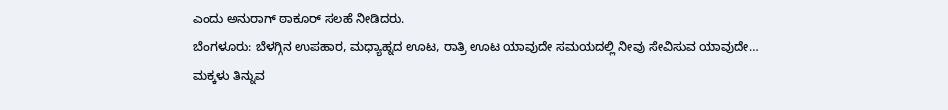ಎಂದು ಅನುರಾಗ್ ಠಾಕೂರ್ ಸಲಹೆ ನೀಡಿದರು.
ಬೆಂಗಳೂರು: ಬೆಳಗ್ಗಿನ ಉಪಹಾರ, ಮಧ್ಯಾಹ್ನದ ಊಟ, ರಾತ್ರಿ ಊಟ ಯಾವುದೇ ಸಮಯದಲ್ಲಿ ನೀವು ಸೇವಿಸುವ ಯಾವುದೇ…
ಮಕ್ಕಳು ತಿನ್ನುವ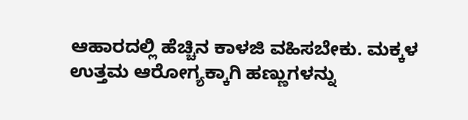ಆಹಾರದಲ್ಲಿ ಹೆಚ್ಚಿನ ಕಾಳಜಿ ವಹಿಸಬೇಕು. ಮಕ್ಕಳ ಉತ್ತಮ ಆರೋಗ್ಯಕ್ಕಾಗಿ ಹಣ್ಣುಗಳನ್ನು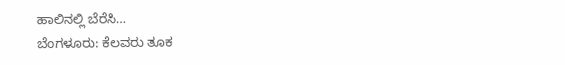ಹಾಲಿನಲ್ಲಿ ಬೆರೆಸಿ…
ಬೆಂಗಳೂರು: ಕೆಲವರು ತೂಕ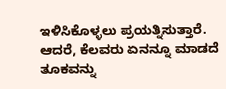ಇಳಿಸಿಕೊಳ್ಳಲು ಪ್ರಯತ್ನಿಸುತ್ತಾರೆ. ಆದರೆ, ಕೆಲವರು ಏನನ್ನೂ ಮಾಡದೆ ತೂಕವನ್ನು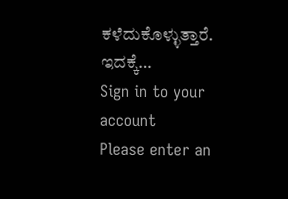ಕಳೆದುಕೊಳ್ಳುತ್ತಾರೆ. ಇದಕ್ಕೆ…
Sign in to your account
Please enter an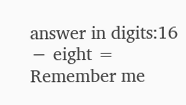answer in digits:16 − eight =
Remember me